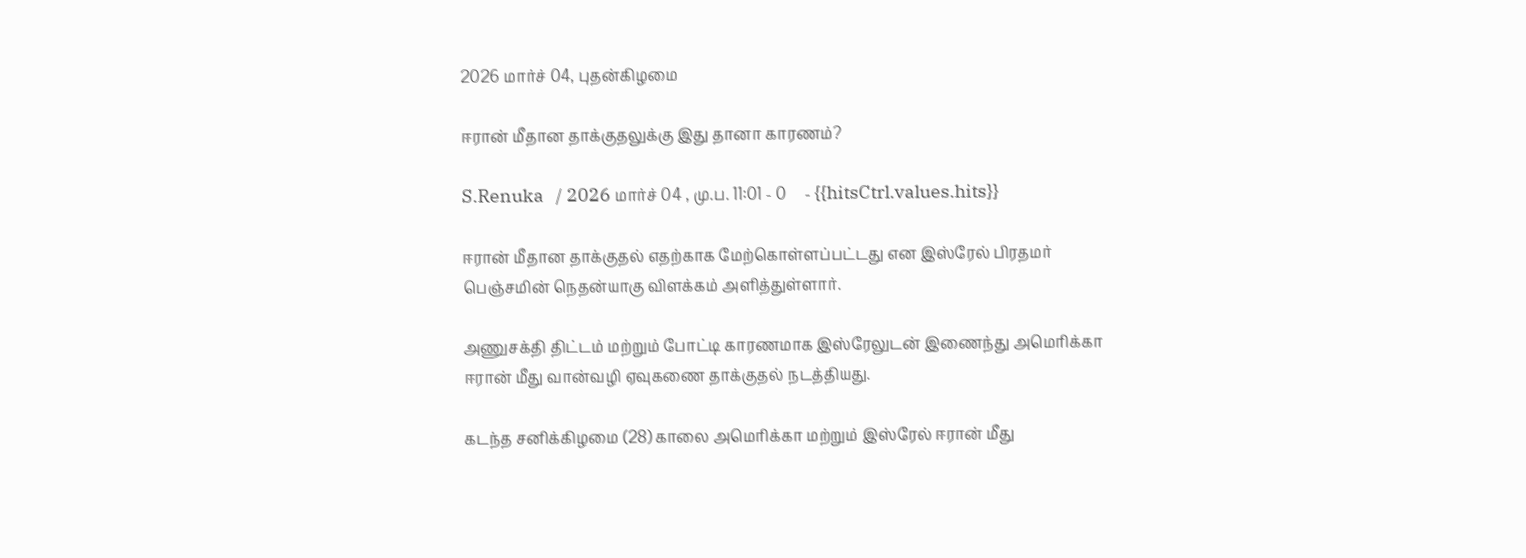2026 மார்ச் 04, புதன்கிழமை

ஈரான் மீதான தாக்குதலுக்கு இது தானா காரணம்?

S.Renuka   / 2026 மார்ச் 04 , மு.ப. 11:01 - 0     - {{hitsCtrl.values.hits}}

ஈரான் மீதான தாக்குதல் எதற்காக மேற்கொள்ளப்பட்டது என இஸ்ரேல் பிரதமர் பெஞ்சமின் நெதன்யாகு விளக்கம் அளித்துள்ளார்.

அணுசக்தி திட்டம் மற்றும் போட்டி காரணமாக இஸ்ரேலுடன் இணைந்து அமெரிக்கா ஈரான் மீது வான்வழி ஏவுகணை தாக்குதல் நடத்தியது.

கடந்த சனிக்கிழமை (28) காலை அமெரிக்கா மற்றும் இஸ்ரேல் ஈரான் மீது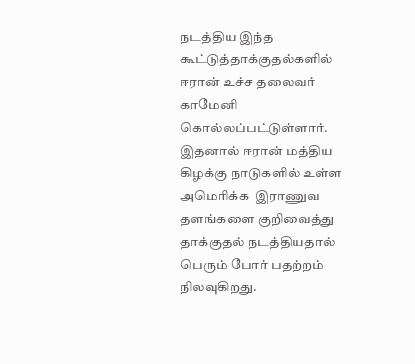நடத்திய இந்த கூட்டுத்தாக்குதல்களில் ஈரான் உச்ச தலைவர் காமேனி கொல்லப்பட்டுள்ளார். இதனால் ஈரான் மத்திய கிழக்கு நாடுகளில் உள்ள அமெரிக்க  இராணுவ தளங்களை குறிவைத்து தாக்குதல் நடத்தியதால் பெரும் போர் பதற்றம் நிலவுகிறது.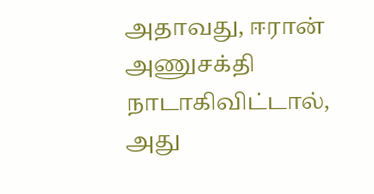அதாவது, ஈரான் அணுசக்தி நாடாகிவிட்டால், அது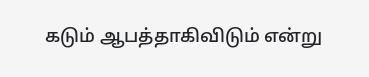கடும் ஆபத்தாகிவிடும் என்று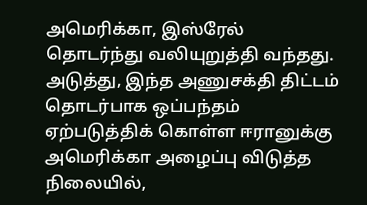அமெரிக்கா, இஸ்ரேல் தொடர்ந்து வலியுறுத்தி வந்தது. அடுத்து, இந்த அணுசக்தி திட்டம் தொடர்பாக ஒப்பந்தம் ஏற்படுத்திக் கொள்ள ஈரானுக்கு அமெரிக்கா அழைப்பு விடுத்த நிலையில்,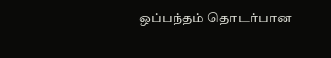ஒப்பந்தம் தொடர்பான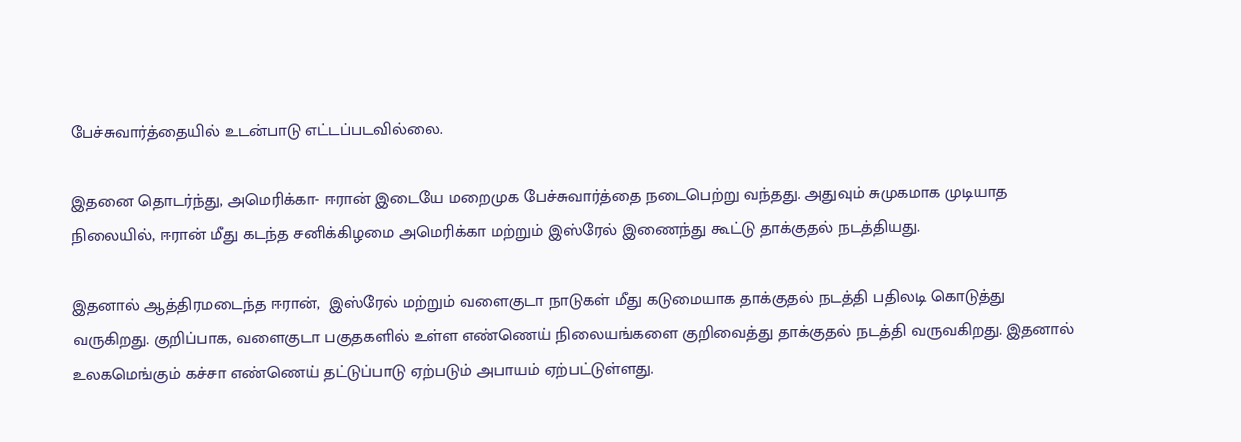பேச்சுவார்த்தையில் உடன்பாடு எட்டப்படவில்லை.

இதனை தொடர்ந்து, அமெரிக்கா- ஈரான் இடையே மறைமுக பேச்சுவார்த்தை நடைபெற்று வந்தது. அதுவும் சுமுகமாக முடியாத நிலையில், ஈரான் மீது கடந்த சனிக்கிழமை அமெரிக்கா மற்றும் இஸ்ரேல் இணைந்து கூட்டு தாக்குதல் நடத்தியது.

இதனால் ஆத்திரமடைந்த ஈரான்,  இஸ்ரேல் மற்றும் வளைகுடா நாடுகள் மீது கடுமையாக தாக்குதல் நடத்தி பதிலடி கொடுத்து வருகிறது. குறிப்பாக, வளைகுடா பகுதகளில் உள்ள எண்ணெய் நிலையங்களை குறிவைத்து தாக்குதல் நடத்தி வருவகிறது. இதனால் உலகமெங்கும் கச்சா எண்ணெய் தட்டுப்பாடு ஏற்படும் அபாயம் ஏற்பட்டுள்ளது.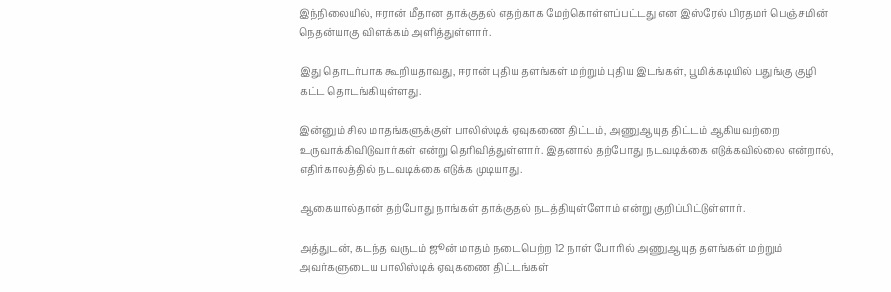இந்நிலையில், ஈரான் மீதான தாக்குதல் எதற்காக மேற்கொள்ளப்பட்டது என இஸ்ரேல் பிரதமர் பெஞ்சமின் நெதன்யாகு விளக்கம் அளித்துள்ளார்.

இது தொடர்பாக கூறியதாவது, ஈரான் புதிய தளங்கள் மற்றும் புதிய இடங்கள், பூமிக்கடியில் பதுங்கு குழி கட்ட தொடங்கியுள்ளது.

இன்னும் சில மாதங்களுக்குள் பாலிஸ்டிக் ஏவுகணை திட்டம், அணுஆயுத திட்டம் ஆகியவற்றை உருவாக்கிவிடுவார்கள் என்று தெரிவித்துள்ளார். இதனால் தற்போது நடவடிக்கை எடுக்கவில்லை என்றால், எதிர்காலத்தில் நடவடிக்கை எடுக்க முடியாது.

ஆகையால்தான் தற்போது நாங்கள் தாக்குதல் நடத்தியுள்ளோம் என்று குறிப்பிட்டுள்ளார்.

அத்துடன், கடந்த வருடம் ஜூன் மாதம் நடைபெற்ற 12 நாள் போரில் அணுஆயுத தளங்கள் மற்றும் அவர்களுடைய பாலிஸ்டிக் ஏவுகணை திட்டங்கள்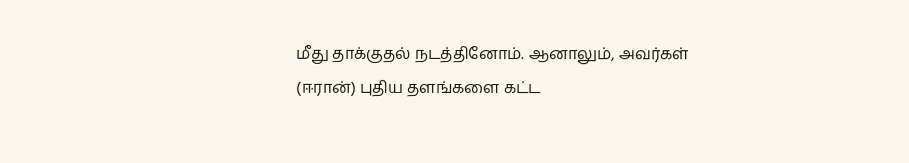மீது தாக்குதல் நடத்தினோம். ஆனாலும், அவர்கள் (ஈரான்) புதிய தளங்களை கட்ட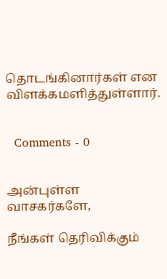தொடங்கினார்கள் என விளக்கமளித்துள்ளார்.


  Comments - 0


அன்புள்ள வாசகர்களே,

நீங்கள் தெரிவிக்கும்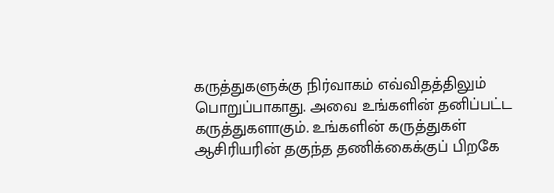கருத்துகளுக்கு நிர்வாகம் எவ்விதத்திலும் பொறுப்பாகாது. அவை உங்களின் தனிப்பட்ட கருத்துகளாகும். உங்களின் கருத்துகள் ஆசிரியரின் தகுந்த தணிக்கைக்குப் பிறகே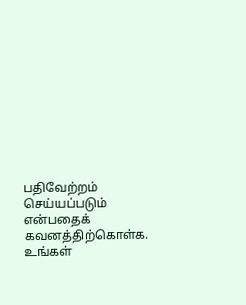பதிவேற்றம் செய்யப்படும் என்பதைக் கவனத்திற்கொள்க. உங்கள்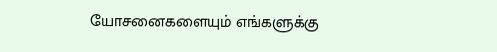யோசனைகளையும் எங்களுக்கு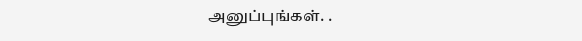அனுப்புங்கள். .